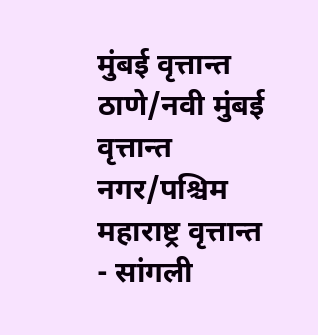मुंबई वृत्तान्त
ठाणे/नवी मुंबई वृत्तान्त
नगर/पश्चिम महाराष्ट्र वृत्तान्त
- सांगली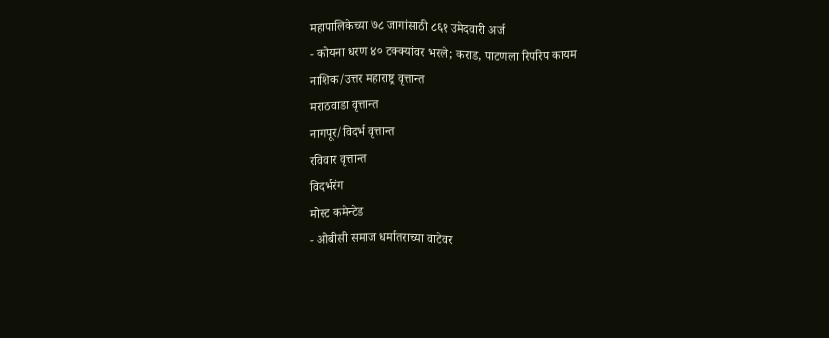महापालिकेच्या ७८ जागांसाठी ८६१ उमेदवारी अर्ज
- कोयना धरण ४० टक्क्यांवर भरले; कराड, पाटणला रिपरिप कायम
नाशिक/उत्तर महाराष्ट्र वृत्तान्त
मराठवाडा वृत्तान्त
नागपूर/विदर्भ वृत्तान्त
रविवार वृत्तान्त
विदर्भरंग
मोस्ट कमेन्टेड
- ओबीसी समाज धर्मातराच्या वाटेवर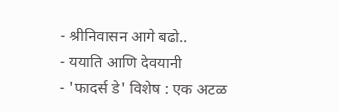- श्रीनिवासन आगे बढो..
- ययाति आणि देवयानी
- 'फादर्स डे' विशेष : एक अटळ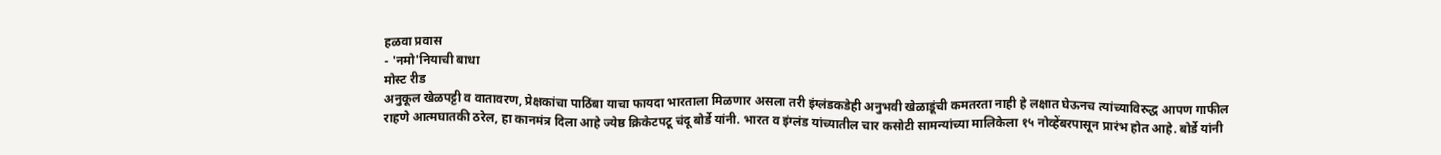हळवा प्रवास
- 'नमो'नियाची बाधा
मोस्ट रीड
अनुकूल खेळपट्टी व वातावरण, प्रेक्षकांचा पाठिंबा याचा फायदा भारताला मिळणार असला तरी इंग्लंडकडेही अनुभवी खेळाडूंची कमतरता नाही हे लक्षात घेऊनच त्यांच्याविरुद्ध आपण गाफील राहणे आत्मघातकी ठरेल, हा कानमंत्र दिला आहे ज्येष्ठ क्रिकेटपटू चंदू बोर्डे यांनी. भारत व इंग्लंड यांच्यातील चार कसोटी सामन्यांच्या मालिकेला १५ नोव्हेंबरपासून प्रारंभ होत आहे. बोर्डे यांनी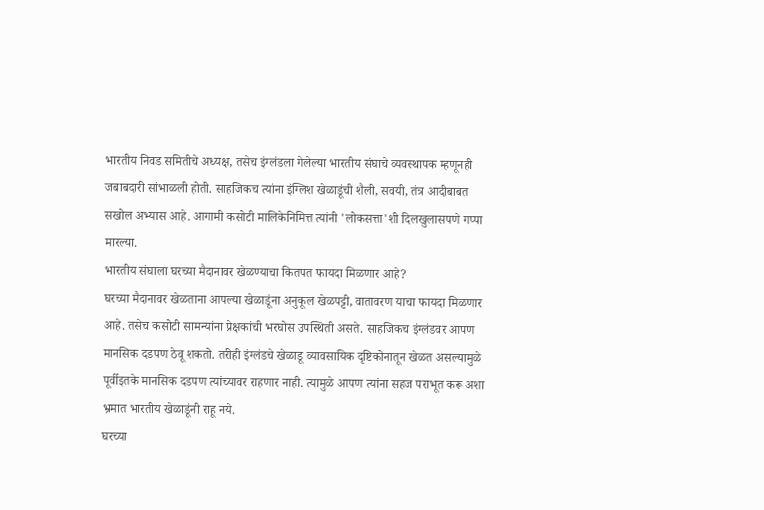भारतीय निवड समितीचे अध्यक्ष, तसेच इंग्लंडला गेलेल्या भारतीय संघाचे व्यवस्थापक म्हणूनही जबाबदारी सांभाळली होती. साहजिकच त्यांना इंग्लिश खेळाडूंची शैली, सवयी, तंत्र आदीबाबत सखोल अभ्यास आहे. आगामी कसोटी मालिकेनिमित्त त्यांनी 'लोकसत्ता'शी दिलखुलासपणे गप्पा मारल्या.
भारतीय संघाला घरच्या मैदानावर खेळण्याचा कितपत फायदा मिळणार आहे?
घरच्या मैदानावर खेळताना आपल्या खेळाडूंना अनुकूल खेळपट्टी, वातावरण याचा फायदा मिळणार आहे. तसेच कसोटी सामन्यांना प्रेक्षकांची भरघोस उपस्थिती असते. साहजिकच इंग्लंडवर आपण मानसिक दडपण ठेवू शकतो. तरीही इंग्लंडचे खेळाडू व्यावसायिक दृष्टिकोनातून खेळत असल्यामुळे पूर्वीइतके मानसिक दडपण त्यांच्यावर राहणार नाही. त्यामुळे आपण त्यांना सहज पराभूत करू अशा भ्रमात भारतीय खेळाडूंनी राहू नये.
घरच्या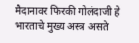मैदानावर फिरकी गोलंदाजी हे भारताचे मुख्य अस्त्र असते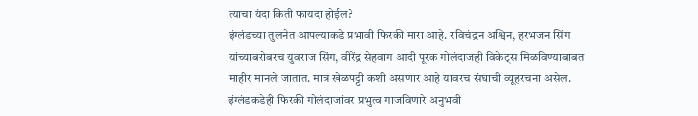त्याचा यंदा किती फायदा होईल?
इंग्लंडच्या तुलनेत आपल्याकडे प्रभावी फिरकी मारा आहे. रविचंद्रन अश्विन, हरभजन सिंग यांच्याबरोबरच युवराज सिंग, वीरेंद्र सेहवाग आदी पूरक गोलंदाजही विकेट्स मिळविण्याबाबत माहीर मानले जातात. मात्र खेळपट्टी कशी असणार आहे यावरच संघाची व्यूहरचना असेल. इंग्लंडकडेही फिरकी गोलंदाजांवर प्रभुत्व गाजविणारे अनुभवी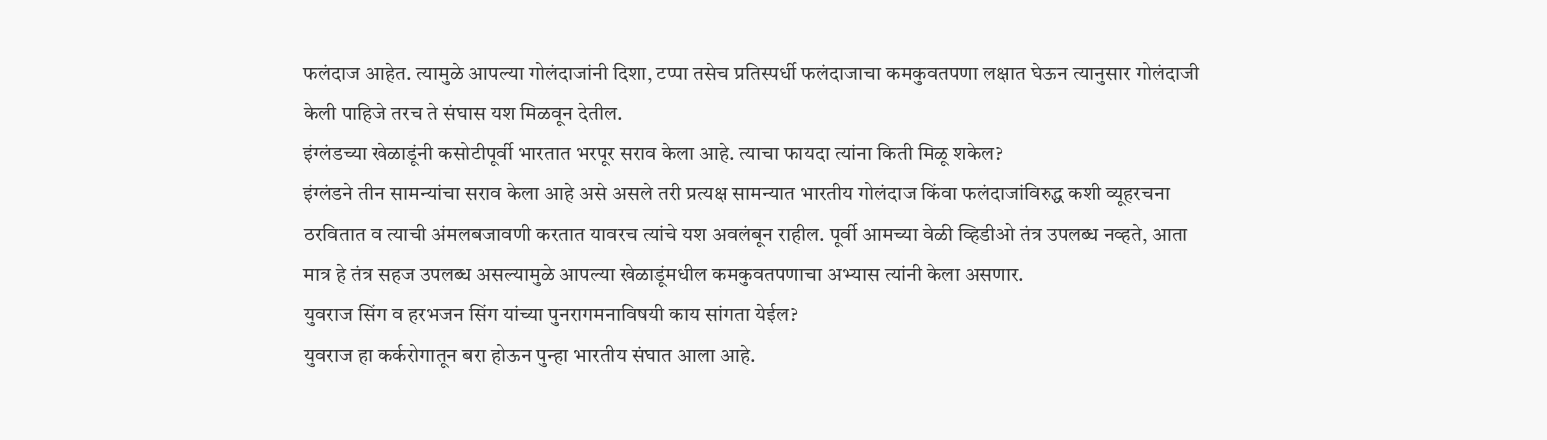फलंदाज आहेत. त्यामुळे आपल्या गोलंदाजांनी दिशा, टप्पा तसेच प्रतिस्पर्धी फलंदाजाचा कमकुवतपणा लक्षात घेऊन त्यानुसार गोलंदाजी केली पाहिजे तरच ते संघास यश मिळवून देतील.
इंग्लंडच्या खेळाडूंनी कसोटीपूर्वी भारतात भरपूर सराव केला आहे. त्याचा फायदा त्यांना किती मिळू शकेल?
इंग्लंडने तीन सामन्यांचा सराव केला आहे असे असले तरी प्रत्यक्ष सामन्यात भारतीय गोलंदाज किंवा फलंदाजांविरुद्ध कशी व्यूहरचना ठरवितात व त्याची अंमलबजावणी करतात यावरच त्यांचे यश अवलंबून राहील. पूर्वी आमच्या वेळी व्हिडीओ तंत्र उपलब्ध नव्हते, आता मात्र हे तंत्र सहज उपलब्ध असल्यामुळे आपल्या खेळाडूंमधील कमकुवतपणाचा अभ्यास त्यांनी केला असणार.
युवराज सिंग व हरभजन सिंग यांच्या पुनरागमनाविषयी काय सांगता येईल?
युवराज हा कर्करोगातून बरा होऊन पुन्हा भारतीय संघात आला आहे.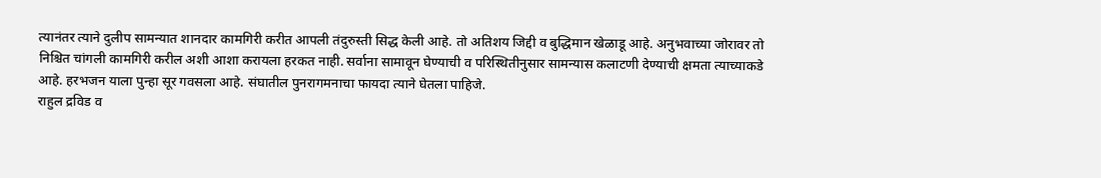त्यानंतर त्याने दुलीप सामन्यात शानदार कामगिरी करीत आपली तंदुरुस्ती सिद्ध केली आहे. तो अतिशय जिद्दी व बुद्धिमान खेळाडू आहे. अनुभवाच्या जोरावर तो निश्चित चांगली कामगिरी करील अशी आशा करायला हरकत नाही. सर्वाना सामावून घेण्याची व परिस्थितीनुसार सामन्यास कलाटणी देण्याची क्षमता त्याच्याकडे आहे. हरभजन याला पुन्हा सूर गवसला आहे. संघातील पुनरागमनाचा फायदा त्याने घेतला पाहिजे.
राहुल द्रविड व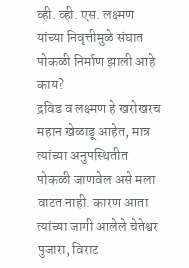व्ही. व्ही. एस. लक्ष्मण यांच्या निवृत्तीमुळे संघात पोकळी निर्माण झाली आहे काय?
द्रविड व लक्ष्मण हे खरोखरच महान खेळाडू आहेत, मात्र त्यांच्या अनुपस्थितीत पोकळी जाणवेल असे मला वाटत नाही. कारण आता त्यांच्या जागी आलेले चेतेश्वर पुजारा, विराट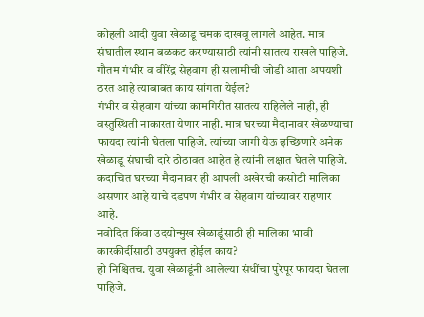कोहली आदी युवा खेळाडू चमक दाखवू लागले आहेत. मात्र संघातील स्थान बळकट करण्यासाठी त्यांनी सातत्य राखले पाहिजे.
गौतम गंभीर व वीरेंद्र सेहवाग ही सलामीची जोडी आता अपयशी ठरत आहे त्याबाबत काय सांगता येईल?
गंभीर व सेहवाग यांच्या कामगिरीत सातत्य राहिलेले नाही, ही वस्तुस्थिती नाकारता येणार नाही. मात्र घरच्या मैदानावर खेळण्याचा फायदा त्यांनी घेतला पाहिजे. त्यांच्या जागी येऊ इच्छिणारे अनेक खेळाडू संघाची दारे ठोठावत आहेत हे त्यांनी लक्षात घेतले पाहिजे. कदाचित घरच्या मैदानावर ही आपली अखेरची कसोटी मालिका असणार आहे याचे दडपण गंभीर व सेहवाग यांच्यावर राहणार आहे.
नवोदित किंवा उदयोन्मुख खेळाडूंसाठी ही मालिका भावी कारकीर्दीसाठी उपयुक्त होईल काय?
हो निश्चितच. युवा खेळाडूंनी आलेल्या संधींचा पुरेपूर फायदा घेतला पाहिजे.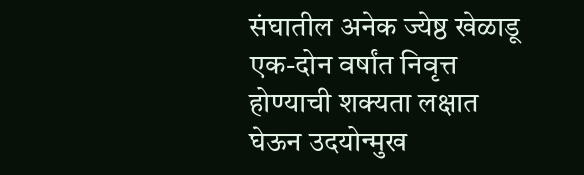संघातील अनेक ज्येष्ठ खेळाडू एक-दोन वर्षांत निवृत्त होण्याची शक्यता लक्षात घेऊन उदयोन्मुख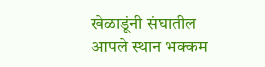खेळाडूंनी संघातील आपले स्थान भक्कम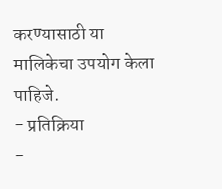करण्यासाठी या मालिकेचा उपयोग केला पाहिजे.
- प्रतिक्रिया
-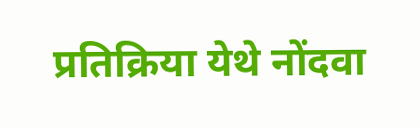प्रतिक्रिया येथे नोंदवा